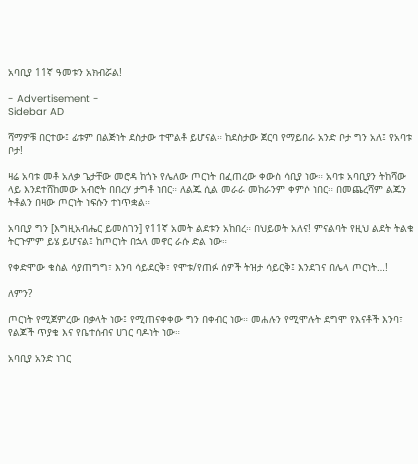አባቢያ 11ኛ ዓመቱን አክብሯል!

- Advertisement -
Sidebar AD

ሻማዎቹ በርተው፤ ፊቱም በልጅነት ደስታው ተሞልቶ ይሆናል። ከደስታው ጀርባ የማይበራ አንድ ቦታ ግን አለ፤ የአባቱ ቦታ!

ዛሬ አባቱ መቶ አለቃ ጌታቸው መሮዳ ከጎኑ የሌለው ጦርነት በፈጠረው ቀውስ ሳቢያ ነው። አባቱ አባቢያን ትከሻው ላይ እንደተሸከመው አብሮት በበረሃ ታግቶ ነበር። ለልጁ ሲል መራራ መከራንም ቀምሶ ነበር። በመጨረሻም ልጁን ትቶልን በዛው ጦርነት ነፍሱን ተነጥቋል።

አባቢያ ግን [እግዚአብሔር ይመስገን] የ11ኛ አመት ልደቱን አከበረ። በህይወት አለና! ምናልባት የዚህ ልደት ትልቁ ትርጉምም ይሄ ይሆናል፤ ከጦርነት በኋላ መኖር ራሱ ድል ነው።

የቀድሞው ቁስል ሳያጠግግ፣ እንባ ሳይደርቅ፣ የሞቱ/የጠፉ ሰዎች ትዝታ ሳይርቅ፤ እንደገና በሌላ ጦርነት…!

ለምን?

ጦርነት የሚጀምረው በቃላት ነው፤ የሚጠናቀቀው ግን በቀብር ነው። መሐሉን የሚሞሉት ደግሞ የእናቶች እንባ፣ የልጆች ጥያቄ እና የቤተሰብና ሀገር ባዶነት ነው።

አባቢያ አንድ ነገር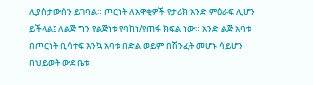ሊያስታውሰን ይገባል። ጦርነት ለአዋቂዎች የታሪክ አንድ ምዕራፍ ሊሆን ይችላል፤ ለልጅ ግን የልጅነቱ የባከነ/የጠፋ ክፍል ነው። አንድ ልጅ አባቱ በጦርነት ቢሳተፍ እንኳ አባቱ በድል ወይም በሽንፈት መሆኑ ሳይሆን በህይወት ውደ ቤቱ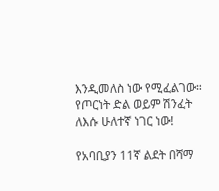እንዲመለስ ነው የሚፈልገው። የጦርነት ድል ወይም ሽንፈት ለእሱ ሁለተኛ ነገር ነው!

የአባቢያን 11ኛ ልደት በሻማ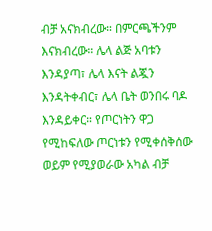ብቻ አናክብረው። በምርጫችንም እናክብረው። ሌላ ልጅ አባቱን እንዳያጣ፣ ሌላ እናት ልጇን እንዳትቀብር፣ ሌላ ቤት ወንበሩ ባዶ እንዳይቀር። የጦርነትን ዋጋ የሚከፍለው ጦርነቱን የሚቀሰቅሰው ወይም የሚያወራው አካል ብቻ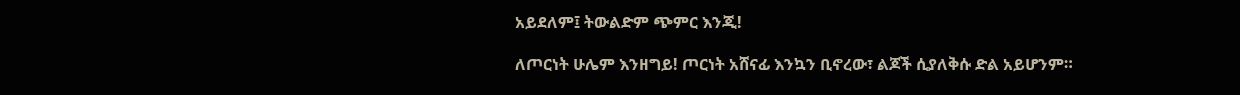አይደለም፤ ትውልድም ጭምር እንጂ!

ለጦርነት ሁሌም እንዘግይ! ጦርነት አሸናፊ እንኳን ቢኖረው፣ ልጆች ሲያለቅሱ ድል አይሆንም።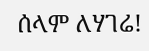ሰላም ለሃገሬ!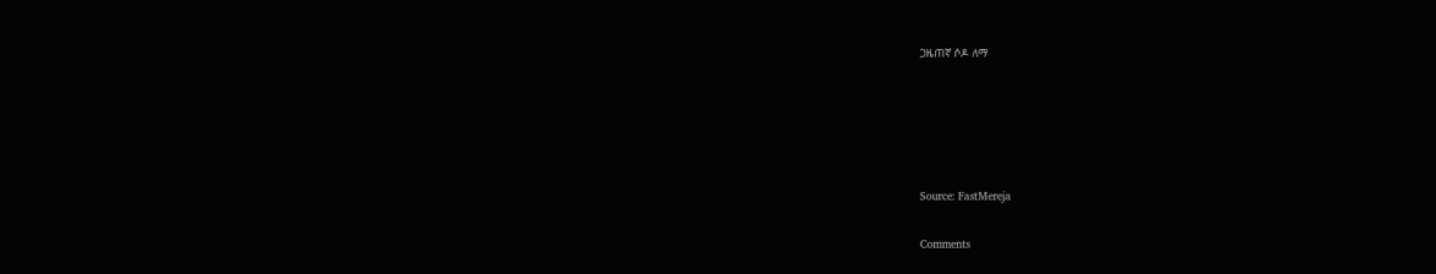ጋዜጠኛ ሶዶ ለማ





Source: FastMereja

Comments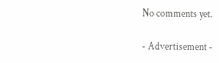No comments yet.

- Advertisement -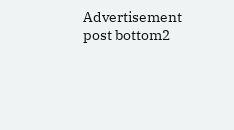Advertisement post bottom2